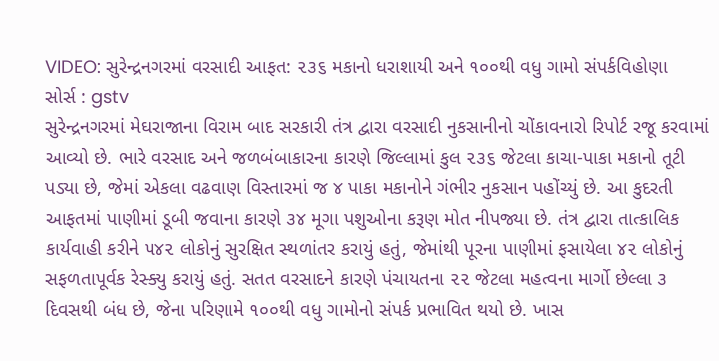VIDEO: સુરેન્દ્રનગરમાં વરસાદી આફત: ૨૩૬ મકાનો ધરાશાયી અને ૧૦૦થી વધુ ગામો સંપર્કવિહોણા
સોર્સ : gstv
સુરેન્દ્રનગરમાં મેઘરાજાના વિરામ બાદ સરકારી તંત્ર દ્વારા વરસાદી નુકસાનીનો ચોંકાવનારો રિપોર્ટ રજૂ કરવામાં આવ્યો છે. ભારે વરસાદ અને જળબંબાકારના કારણે જિલ્લામાં કુલ ૨૩૬ જેટલા કાચા-પાકા મકાનો તૂટી પડ્યા છે, જેમાં એકલા વઢવાણ વિસ્તારમાં જ ૪ પાકા મકાનોને ગંભીર નુકસાન પહોંચ્યું છે. આ કુદરતી આફતમાં પાણીમાં ડૂબી જવાના કારણે ૩૪ મૂગા પશુઓના કરૂણ મોત નીપજ્યા છે. તંત્ર દ્વારા તાત્કાલિક કાર્યવાહી કરીને ૫૪૨ લોકોનું સુરક્ષિત સ્થળાંતર કરાયું હતું, જેમાંથી પૂરના પાણીમાં ફસાયેલા ૪૨ લોકોનું સફળતાપૂર્વક રેસ્ક્યુ કરાયું હતું. સતત વરસાદને કારણે પંચાયતના ૨૨ જેટલા મહત્વના માર્ગો છેલ્લા ૩ દિવસથી બંધ છે, જેના પરિણામે ૧૦૦થી વધુ ગામોનો સંપર્ક પ્રભાવિત થયો છે. ખાસ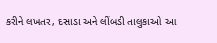કરીને લખતર, દસાડા અને લીંબડી તાલુકાઓ આ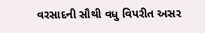વરસાદની સૌથી વધુ વિપરીત અસર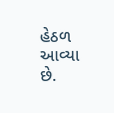હેઠળ આવ્યા છે.